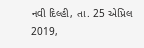નવી દિલ્હી, તા. 25 એપ્રિલ 2019,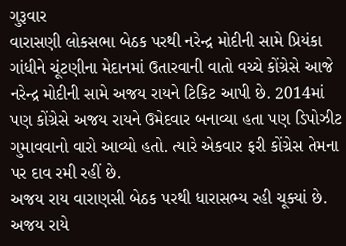ગુરૂવાર
વારાસણી લોકસભા બેઠક પરથી નરેન્દ્ર મોદીની સામે પ્રિયંકા ગાંધીને ચૂંટણીના મેદાનમાં ઉતારવાની વાતો વચ્ચે કોંગ્રેસે આજે નરેન્દ્ર મોદીની સામે અજય રાયને ટિકિટ આપી છે. 2014માં પણ કોંગ્રેસે અજય રાયને ઉમેદવાર બનાવ્યા હતા પણ ડિપોઝીટ ગુમાવવાનો વારો આવ્યો હતો. ત્યારે એકવાર ફરી કોંગ્રેસ તેમના પર દાવ રમી રહીં છે.
અજય રાય વારાણસી બેઠક પરથી ધારાસભ્ય રહી ચૂક્યાં છે. અજય રાયે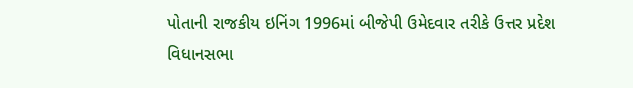પોતાની રાજકીય ઇનિંગ 1996માં બીજેપી ઉમેદવાર તરીકે ઉત્તર પ્રદેશ વિધાનસભા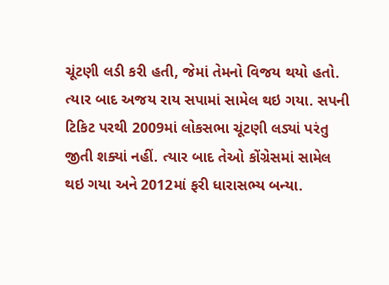ચૂંટણી લડી કરી હતી, જેમાં તેમનો વિજય થયો હતો. ત્યાર બાદ અજય રાય સપામાં સામેલ થઇ ગયા. સપની ટિકિટ પરથી 2009માં લોકસભા ચૂંટણી લડ્યાં પરંતુ જીતી શક્યાં નહીં. ત્યાર બાદ તેઓ કોંગ્રેસમાં સામેલ થઇ ગયા અને 2012માં ફરી ધારાસભ્ય બન્યા.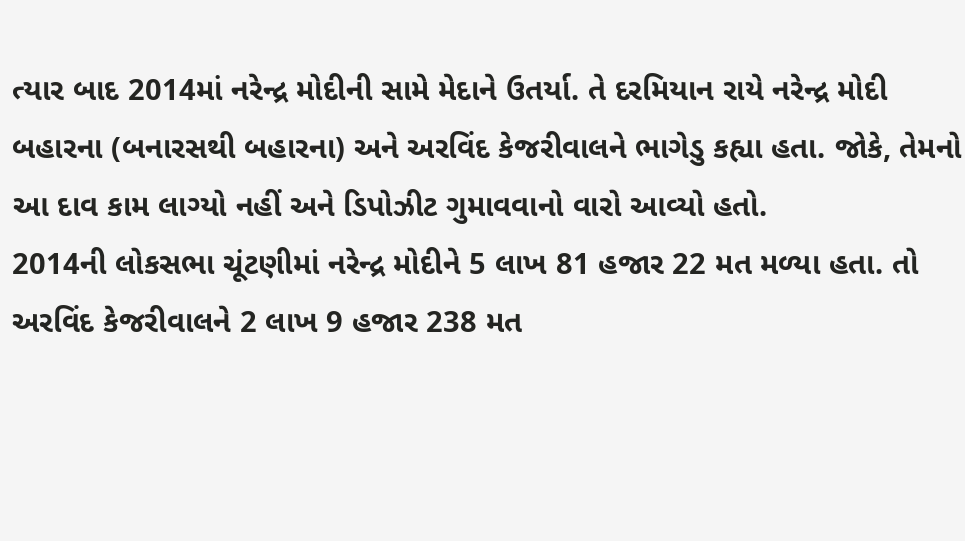ત્યાર બાદ 2014માં નરેન્દ્ર મોદીની સામે મેદાને ઉતર્યા. તે દરમિયાન રાયે નરેન્દ્ર મોદી બહારના (બનારસથી બહારના) અને અરવિંદ કેજરીવાલને ભાગેડુ કહ્યા હતા. જોકે, તેમનો આ દાવ કામ લાગ્યો નહીં અને ડિપોઝીટ ગુમાવવાનો વારો આવ્યો હતો.
2014ની લોકસભા ચૂંટણીમાં નરેન્દ્ર મોદીને 5 લાખ 81 હજાર 22 મત મળ્યા હતા. તો અરવિંદ કેજરીવાલને 2 લાખ 9 હજાર 238 મત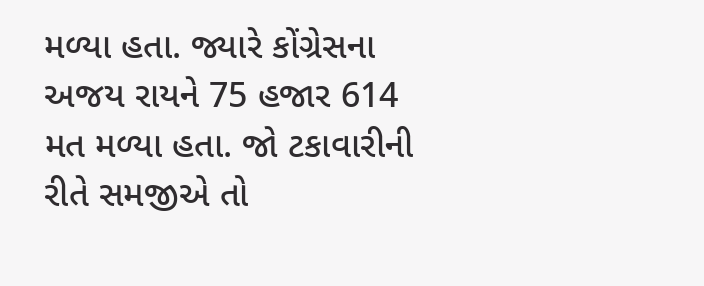મળ્યા હતા. જ્યારે કોંગ્રેસના અજય રાયને 75 હજાર 614 મત મળ્યા હતા. જો ટકાવારીની રીતે સમજીએ તો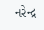નરેન્દ્ર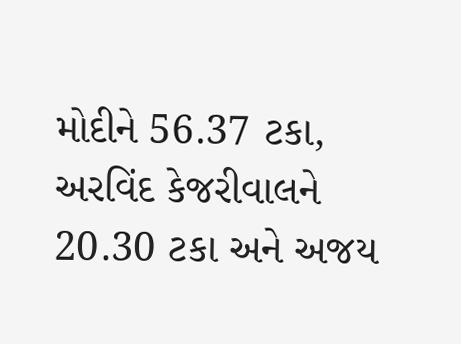મોદીને 56.37 ટકા, અરવિંદ કેજરીવાલને 20.30 ટકા અને અજય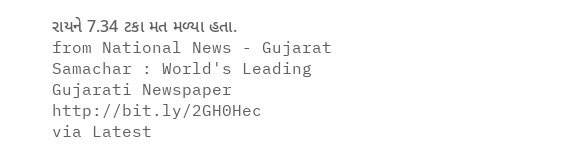રાયને 7.34 ટકા મત મળ્યા હતા.
from National News - Gujarat Samachar : World's Leading Gujarati Newspaper http://bit.ly/2GH0Hec
via Latest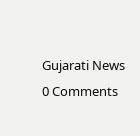Gujarati News
0 Comments